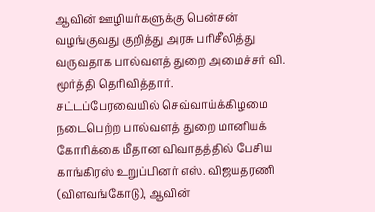ஆவின் ஊழியர்களுக்கு பென்சன் வழங்குவது குறித்து அரசு பரிசீலித்து வருவதாக பால்வளத் துறை அமைச்சர் வி. மூர்த்தி தெரிவித்தார்.
சட்டப்பேரவையில் செவ்வாய்க்கிழமை நடைபெற்ற பால்வளத் துறை மானியக் கோரிக்கை மீதான விவாதத்தில் பேசிய காங்கிரஸ் உறுப்பினர் எஸ். விஜயதரணி (விளவங்கோடு), ஆவின்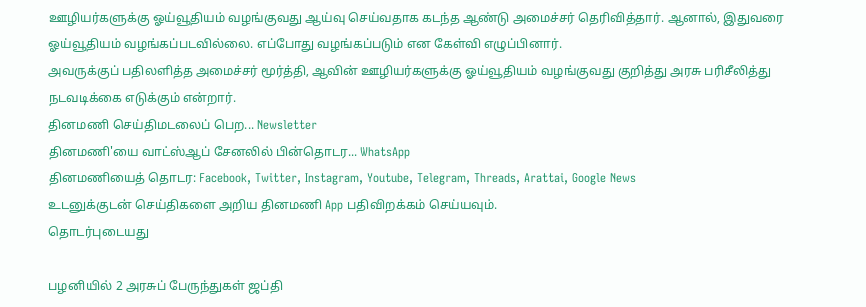ஊழியர்களுக்கு ஓய்வூதியம் வழங்குவது ஆய்வு செய்வதாக கடந்த ஆண்டு அமைச்சர் தெரிவித்தார். ஆனால், இதுவரை ஓய்வூதியம் வழங்கப்படவில்லை. எப்போது வழங்கப்படும் என கேள்வி எழுப்பினார்.
அவருக்குப் பதிலளித்த அமைச்சர் மூர்த்தி, ஆவின் ஊழியர்களுக்கு ஓய்வூதியம் வழங்குவது குறித்து அரசு பரிசீலித்து நடவடிக்கை எடுக்கும் என்றார்.
தினமணி செய்திமடலைப் பெற... Newsletter
தினமணி'யை வாட்ஸ்ஆப் சேனலில் பின்தொடர... WhatsApp
தினமணியைத் தொடர: Facebook, Twitter, Instagram, Youtube, Telegram, Threads, Arattai, Google News
உடனுக்குடன் செய்திகளை அறிய தினமணி App பதிவிறக்கம் செய்யவும்.
தொடர்புடையது

பழனியில் 2 அரசுப் பேருந்துகள் ஜப்தி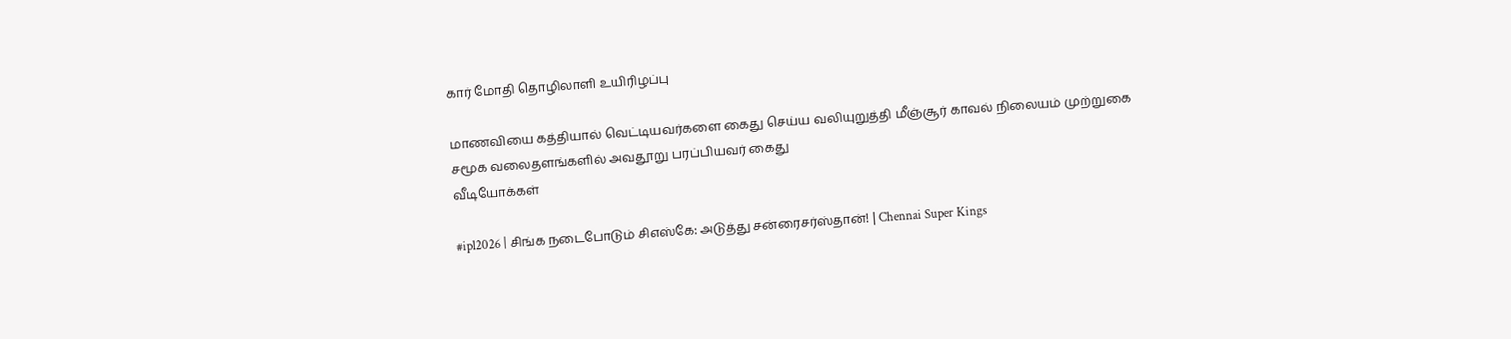கார் மோதி தொழிலாளி உயிரிழப்பு

மாணவியை கத்தியால் வெட்டியவர்களை கைது செய்ய வலியுறுத்தி மீஞ்சூர் காவல் நிலையம் முற்றுகை
சமூக வலைதளங்களில் அவதூறு பரப்பியவர் கைது
வீடியோக்கள்

#ipl2026 | சிங்க நடைபோடும் சிஎஸ்கே: அடுத்து சன்ரைசர்ஸ்தான்! | Chennai Super Kings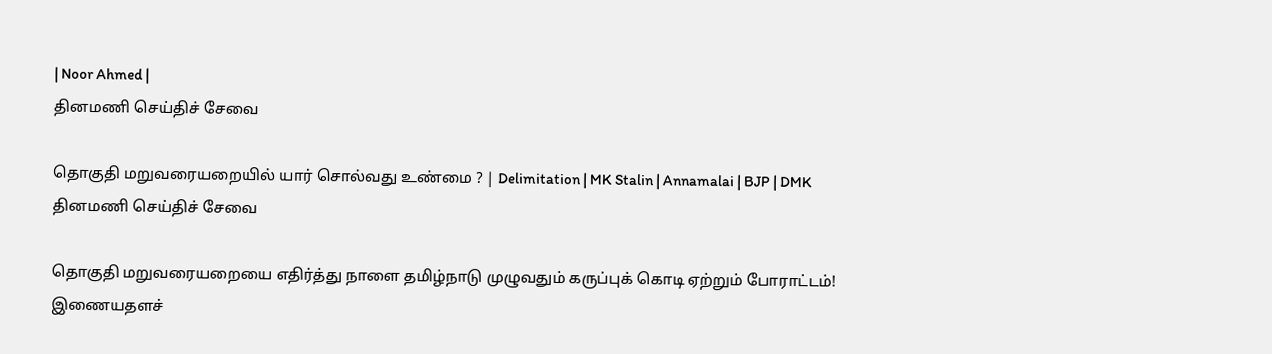| Noor Ahmed |
தினமணி செய்திச் சேவை

தொகுதி மறுவரையறையில் யார் சொல்வது உண்மை ? | Delimitation | MK Stalin | Annamalai | BJP | DMK
தினமணி செய்திச் சேவை

தொகுதி மறுவரையறையை எதிர்த்து நாளை தமிழ்நாடு முழுவதும் கருப்புக் கொடி ஏற்றும் போராட்டம்!
இணையதளச்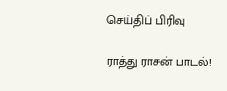செய்திப் பிரிவு

ராத்து ராசன் பாடல்!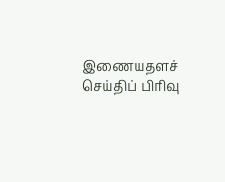இணையதளச் செய்திப் பிரிவு